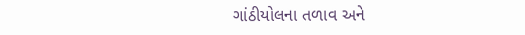ગાંઠીયોલના તળાવ અને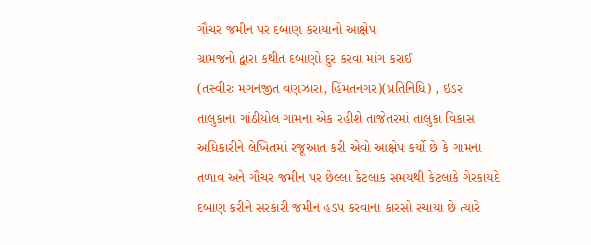ગૌચર જમીન પર દબાણ કરાયાનો આક્ષેપ
ગ્રામજનો દ્વારા કથીત દબાણો દુર કરવા માંગ કરાઈ
(તસ્વીરઃ મગનજીત વણઝારા, હિંમતનગર)(પ્રતિનિધિ) , ઇડર તાલુકાના ગાંઠીયોલ ગામના એક રહીશે તાજેતરમાં તાલુકા વિકાસ અધિકારીને લેખિતમાં રજૂઆત કરી એવો આક્ષેપ કર્યો છે કે ગામના તળાવ અને ગૌચર જમીન પર છેલ્લા કેટલાક સમયથી કેટલાકે ગેરકાયદે દબાણ કરીને સરકારી જમીન હડપ કરવાના કારસો રચાયા છે ત્યારે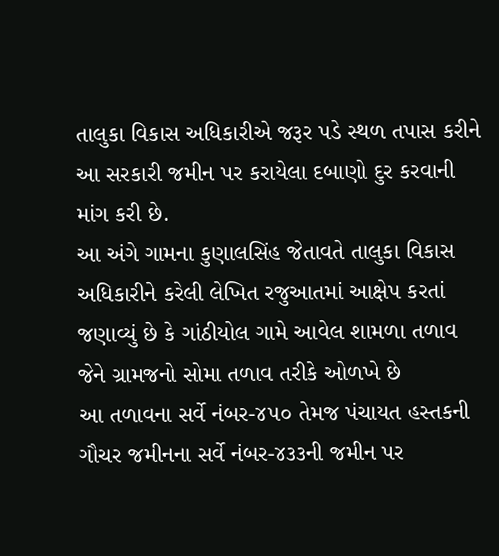તાલુકા વિકાસ અધિકારીએ જરૂર પડે સ્થળ તપાસ કરીને આ સરકારી જમીન પર કરાયેલા દબાણો દુર કરવાની માંગ કરી છે.
આ અંગે ગામના કુણાલસિંહ જેતાવતે તાલુકા વિકાસ અધિકારીને કરેલી લેખિત રજુઆતમાં આક્ષેપ કરતાં જણાવ્યું છે કે ગાંઠીયોલ ગામે આવેલ શામળા તળાવ જેને ગ્રામજનો સોમા તળાવ તરીકે ઓળખે છે
આ તળાવના સર્વે નંબર-૪૫૦ તેમજ પંચાયત હસ્તકની ગૌચર જમીનના સર્વે નંબર-૪૩૩ની જમીન પર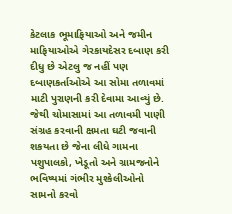કેટલાક ભૂમાફિયાઓ અને જમીન માફિયાઓએ ગેરકાયદેસર દબાણ કરી દીધુ છે એટલુ જ નહીં પણ દબાણકર્તાઓએ આ સોમા તળાવમાં માટી પુરાણની કરી દેવામા આવ્યું છે.
જેથી ચોમાસામાં આ તળાવમી પાણી સંગ્રહ કરવાની ક્ષમતા ઘટી જવાની શકયતા છે જેના લીધે ગામના પશુપાલકો, ખેડૂતો અને ગ્રામજનોને ભવિષ્યમાં ગંભીર મુશ્કેલીઓનો સામનો કરવો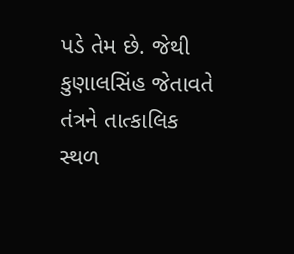પડે તેમ છે. જેથી કુણાલસિંહ જેતાવતે તંત્રને તાત્કાલિક સ્થળ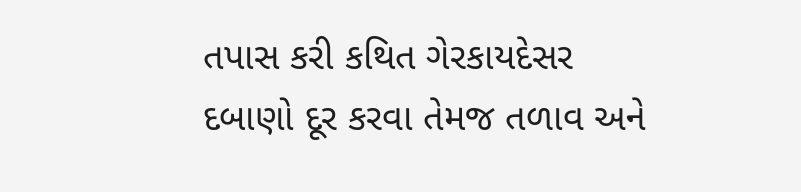તપાસ કરી કથિત ગેરકાયદેસર દબાણો દૂર કરવા તેમજ તળાવ અને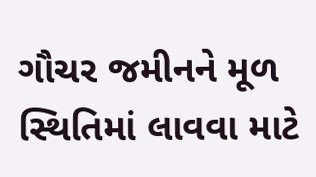ગૌચર જમીનને મૂળ સ્થિતિમાં લાવવા માટે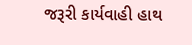જરૂરી કાર્યવાહી હાથ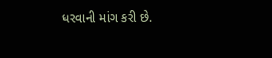ધરવાની માંગ કરી છે.